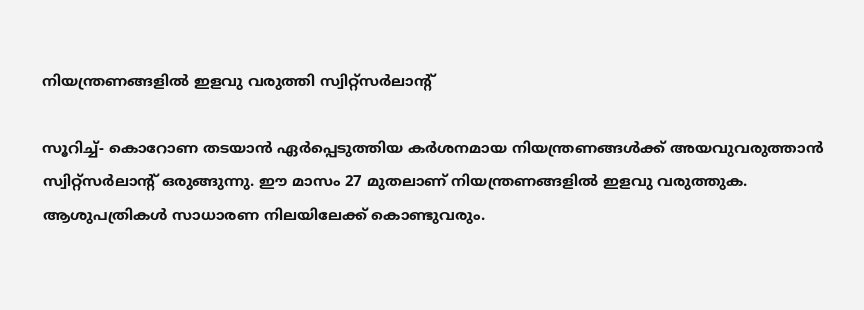നിയന്ത്രണങ്ങളില്‍ ഇളവു വരുത്തി സ്വിറ്റ്‌സര്‍ലാന്റ്

സൂറിച്ച്- കൊറോണ തടയാന്‍ ഏര്‍പ്പെടുത്തിയ കര്‍ശനമായ നിയന്ത്രണങ്ങള്‍ക്ക് അയവുവരുത്താന്‍ സ്വിറ്റ്‌സര്‍ലാന്റ് ഒരുങ്ങുന്നു. ഈ മാസം 27 മുതലാണ് നിയന്ത്രണങ്ങളില്‍ ഇളവു വരുത്തുക. ആശുപത്രികള്‍ സാധാരണ നിലയിലേക്ക് കൊണ്ടുവരും.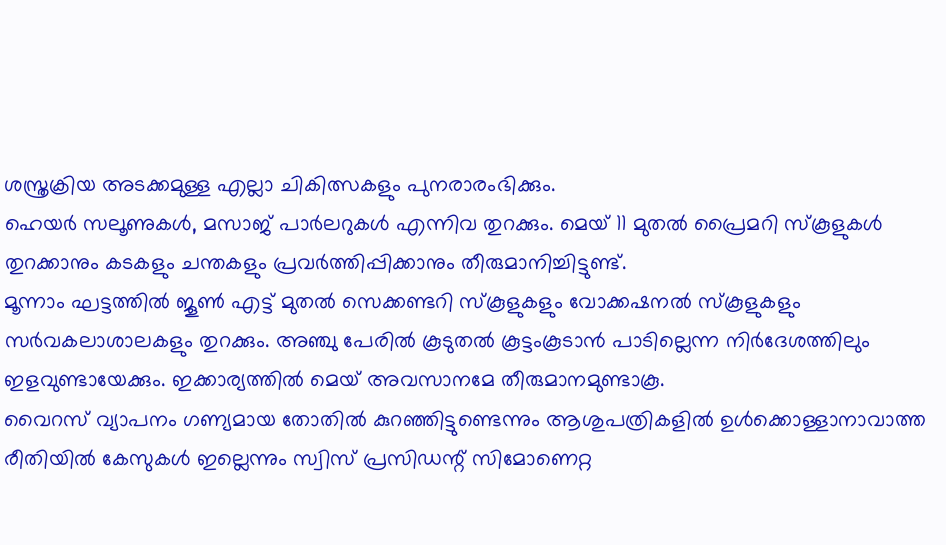ശസ്ത്രക്രിയ അടക്കമുള്ള എല്ലാ ചികിത്സകളും പുനരാരംഭിക്കും.
ഹെയര്‍ സലൂണുകള്‍, മസാജ് പാര്‍ലറുകള്‍ എന്നിവ തുറക്കും. മെയ് 11 മുതല്‍ പ്രൈമറി സ്‌കൂളുകള്‍ തുറക്കാനും കടകളും ചന്തകളും പ്രവര്‍ത്തിപ്പിക്കാനും തീരുമാനിച്ചിട്ടുണ്ട്.
മൂന്നാം ഘട്ടത്തില്‍ ജൂണ്‍ എട്ട് മുതല്‍ സെക്കണ്ടറി സ്‌കൂളുകളും വോക്കഷനല്‍ സ്‌കൂളുകളും സര്‍വകലാശാലകളും തുറക്കും. അഞ്ചു പേരില്‍ കൂടുതല്‍ കൂട്ടംകൂടാന്‍ പാടില്ലെന്ന നിര്‍ദേശത്തിലും ഇളവുണ്ടായേക്കും. ഇക്കാര്യത്തില്‍ മെയ് അവസാനമേ തീരുമാനമുണ്ടാകൂ.
വൈറസ് വ്യാപനം ഗണ്യമായ തോതില്‍ കുറഞ്ഞിട്ടുണ്ടെന്നും ആശുപത്രികളില്‍ ഉള്‍ക്കൊള്ളാനാവാത്ത രീതിയില്‍ കേസുകള്‍ ഇല്ലെന്നും സ്വിസ് പ്രസിഡന്റ് സിമോണെറ്റ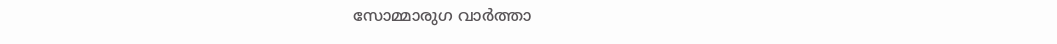സോമ്മാരുഗ വാര്‍ത്താ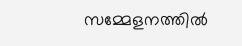സമ്മേളനത്തില്‍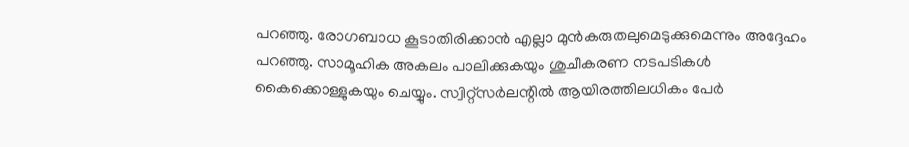പറഞ്ഞു. രോഗബാധ കൂടാതിരിക്കാന്‍ എല്ലാ മുന്‍കരുതലുമെടുക്കുമെന്നും അദ്ദേഹം പറഞ്ഞു. സാമൂഹിക അകലം പാലിക്കുകയും ശുചീകരണ നടപടികള്‍ കൈക്കൊള്ളുകയും ചെയ്യും. സ്വിറ്റ്‌സര്‍ലന്റില്‍ ആയിരത്തിലധികം പേര്‍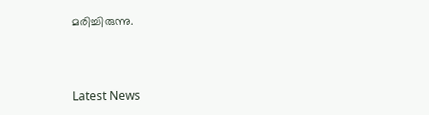മരിച്ചിരുന്നു.



Latest News